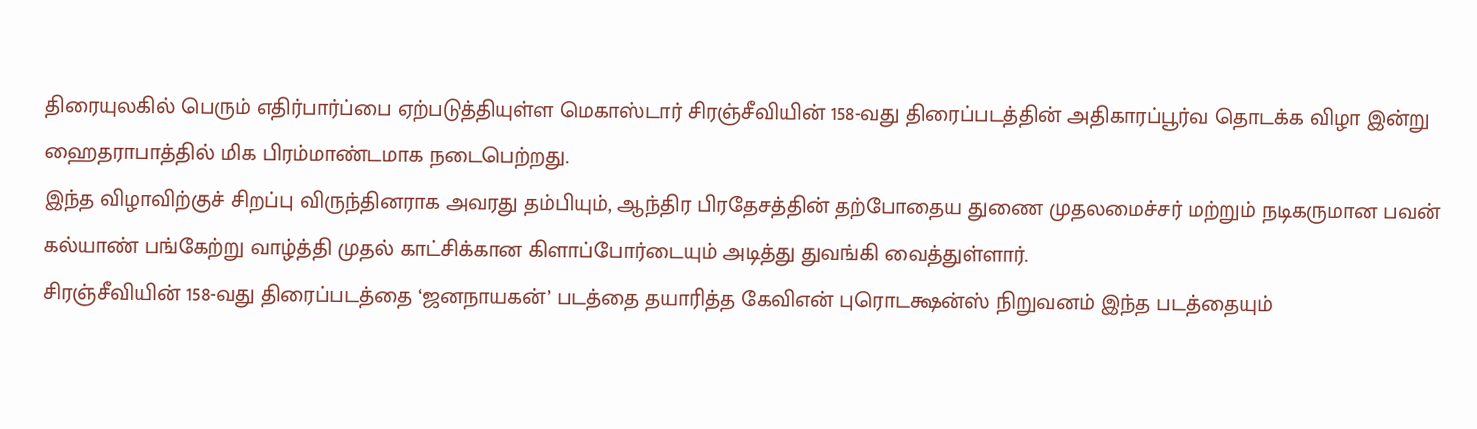திரையுலகில் பெரும் எதிர்பார்ப்பை ஏற்படுத்தியுள்ள மெகாஸ்டார் சிரஞ்சீவியின் 158-வது திரைப்படத்தின் அதிகாரப்பூர்வ தொடக்க விழா இன்று ஹைதராபாத்தில் மிக பிரம்மாண்டமாக நடைபெற்றது.
இந்த விழாவிற்குச் சிறப்பு விருந்தினராக அவரது தம்பியும், ஆந்திர பிரதேசத்தின் தற்போதைய துணை முதலமைச்சர் மற்றும் நடிகருமான பவன் கல்யாண் பங்கேற்று வாழ்த்தி முதல் காட்சிக்கான கிளாப்போர்டையும் அடித்து துவங்கி வைத்துள்ளார்.
சிரஞ்சீவியின் 158-வது திரைப்படத்தை ‘ஜனநாயகன்’ படத்தை தயாரித்த கேவிஎன் புரொடக்ஷன்ஸ் நிறுவனம் இந்த படத்தையும்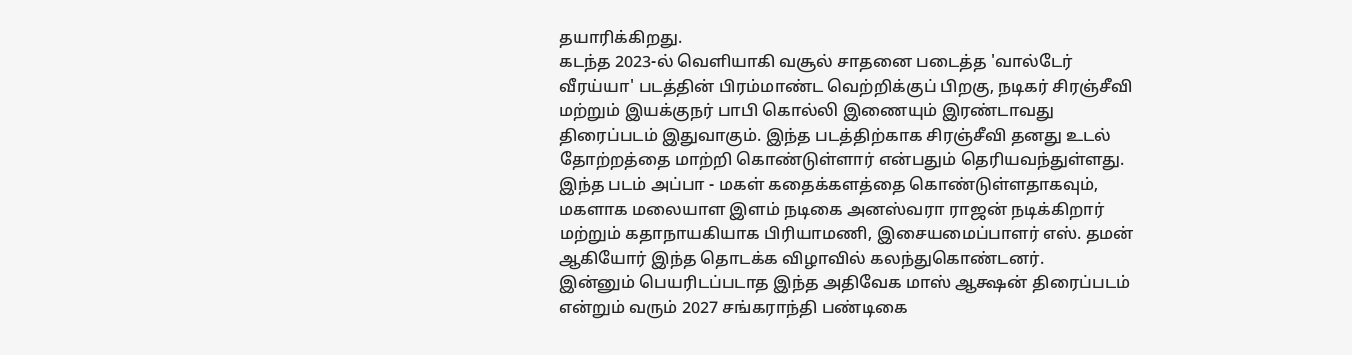தயாரிக்கிறது.
கடந்த 2023-ல் வெளியாகி வசூல் சாதனை படைத்த 'வால்டேர் வீரய்யா' படத்தின் பிரம்மாண்ட வெற்றிக்குப் பிறகு, நடிகர் சிரஞ்சீவி மற்றும் இயக்குநர் பாபி கொல்லி இணையும் இரண்டாவது திரைப்படம் இதுவாகும். இந்த படத்திற்காக சிரஞ்சீவி தனது உடல் தோற்றத்தை மாற்றி கொண்டுள்ளார் என்பதும் தெரியவந்துள்ளது.
இந்த படம் அப்பா - மகள் கதைக்களத்தை கொண்டுள்ளதாகவும், மகளாக மலையாள இளம் நடிகை அனஸ்வரா ராஜன் நடிக்கிறார் மற்றும் கதாநாயகியாக பிரியாமணி, இசையமைப்பாளர் எஸ். தமன் ஆகியோர் இந்த தொடக்க விழாவில் கலந்துகொண்டனர்.
இன்னும் பெயரிடப்படாத இந்த அதிவேக மாஸ் ஆக்ஷன் திரைப்படம் என்றும் வரும் 2027 சங்கராந்தி பண்டிகை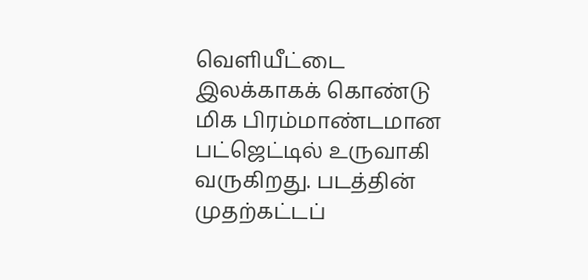வெளியீட்டை இலக்காகக் கொண்டு மிக பிரம்மாண்டமான பட்ஜெட்டில் உருவாகி வருகிறது. படத்தின் முதற்கட்டப்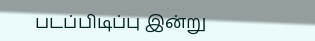படப்பிடிப்பு இன்று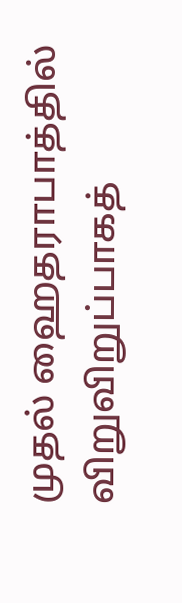முதல் ஹைதராபாத்தில் விறுவிறுப்பாகத்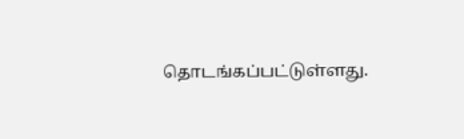தொடங்கப்பட்டுள்ளது.